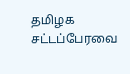தமிழக சட்டப்பேரவை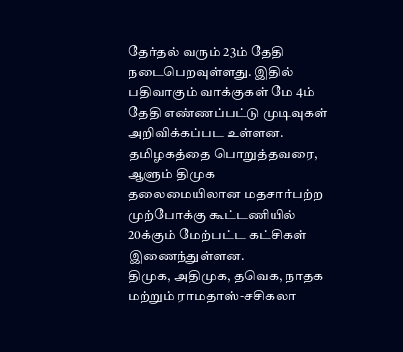தேர்தல் வரும் 23ம் தேதி நடைபெறவுள்ளது. இதில் பதிவாகும் வாக்குகள் மே 4ம் தேதி எண்ணப்பட்டு முடிவுகள் அறிவிக்கப்பட உள்ளன.
தமிழகத்தை பொறுத்தவரை, ஆளும் திமுக தலைமையிலான மதசார்பற்ற முற்போக்கு கூட்டணியில் 20க்கும் மேற்பட்ட கட்சிகள் இணைந்துள்ளன.
திமுக, அதிமுக, தவெக, நாதக மற்றும் ராமதாஸ்-சசிகலா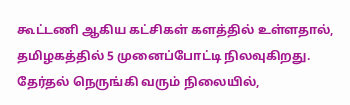கூட்டணி ஆகிய கட்சிகள் களத்தில் உள்ளதால், தமிழகத்தில் 5 முனைப்போட்டி நிலவுகிறது.
தேர்தல் நெருங்கி வரும் நிலையில்,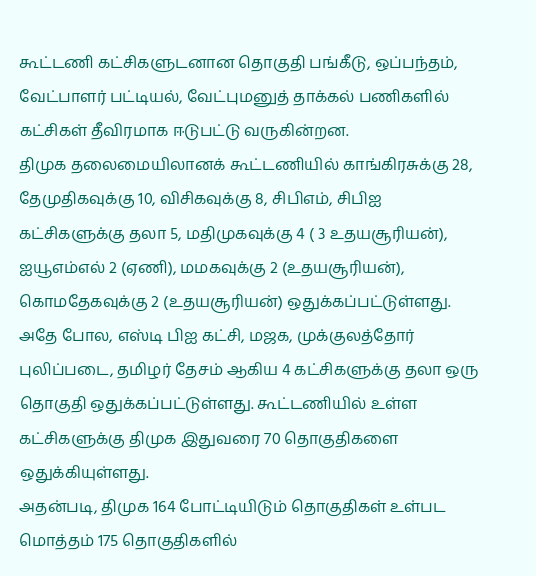கூட்டணி கட்சிகளுடனான தொகுதி பங்கீடு, ஒப்பந்தம், வேட்பாளர் பட்டியல், வேட்புமனுத் தாக்கல் பணிகளில் கட்சிகள் தீவிரமாக ஈடுபட்டு வருகின்றன.
திமுக தலைமையிலானக் கூட்டணியில் காங்கிரசுக்கு 28, தேமுதிகவுக்கு 10, விசிகவுக்கு 8, சிபிஎம், சிபிஐ கட்சிகளுக்கு தலா 5, மதிமுகவுக்கு 4 ( 3 உதயசூரியன்), ஐயூஎம்எல் 2 (ஏணி), மமகவுக்கு 2 (உதயசூரியன்), கொமதேகவுக்கு 2 (உதயசூரியன்) ஒதுக்கப்பட்டுள்ளது.
அதே போல, எஸ்டி பிஐ கட்சி, மஜக, முக்குலத்தோர் புலிப்படை, தமிழர் தேசம் ஆகிய 4 கட்சிகளுக்கு தலா ஒரு தொகுதி ஒதுக்கப்பட்டுள்ளது. கூட்டணியில் உள்ள கட்சிகளுக்கு திமுக இதுவரை 70 தொகுதிகளை ஒதுக்கியுள்ளது.
அதன்படி, திமுக 164 போட்டியிடும் தொகுதிகள் உள்பட மொத்தம் 175 தொகுதிகளில்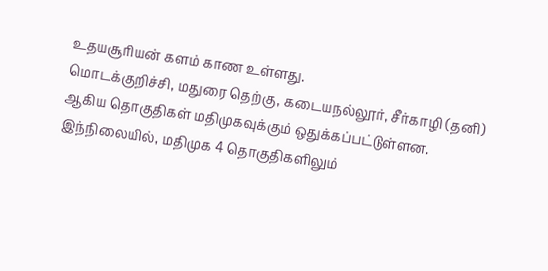உதயசூரியன் களம் காண உள்ளது.
மொடக்குறிச்சி, மதுரை தெற்கு, கடையநல்லூர், சீர்காழி (தனி) ஆகிய தொகுதிகள் மதிமுகவுக்கும் ஒதுக்கப்பட்டுள்ளன.
இந்நிலையில், மதிமுக 4 தொகுதிகளிலும்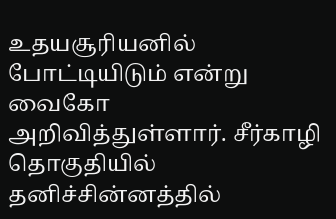உதயசூரியனில் போட்டியிடும் என்று வைகோ அறிவித்துள்ளார். சீர்காழி தொகுதியில் தனிச்சின்னத்தில்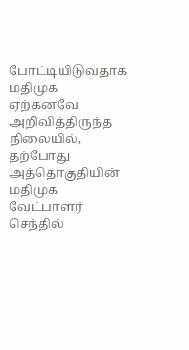போட்டியிடுவதாக மதிமுக ஏற்கனவே அறிவித்திருந்த நிலையில், தற்போது அத்தொகுதியின் மதிமுக வேட்பாளர் செந்தில்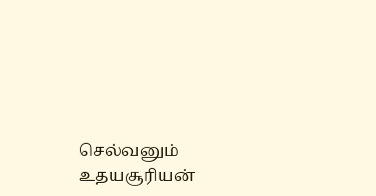செல்வனும் உதயசூரியன்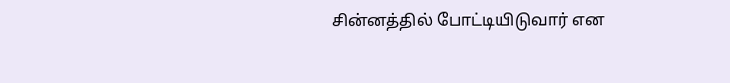சின்னத்தில் போட்டியிடுவார் என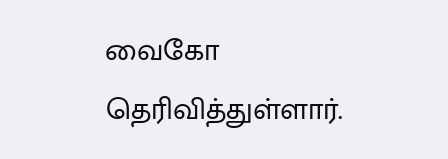வைகோ தெரிவித்துள்ளார்.